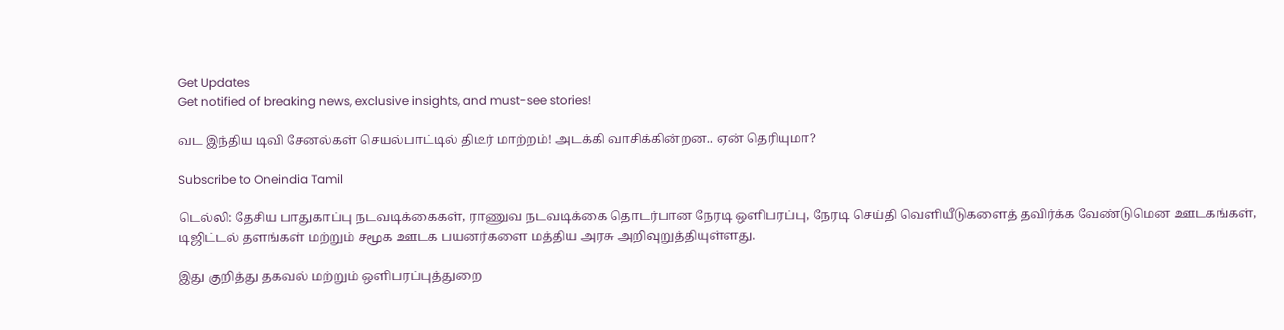Get Updates
Get notified of breaking news, exclusive insights, and must-see stories!

வட இந்திய டிவி சேனல்கள் செயல்பாட்டில் திடீர் மாற்றம்! அடக்கி வாசிக்கின்றன.. ஏன் தெரியுமா?

Subscribe to Oneindia Tamil

டெல்லி: தேசிய பாதுகாப்பு நடவடிக்கைகள், ராணுவ நடவடிக்கை தொடர்பான நேரடி ஒளிபரப்பு, நேரடி செய்தி வெளியீடுகளைத் தவிர்க்க வேண்டுமென ஊடகங்கள், டிஜிட்டல் தளங்கள் மற்றும் சமூக ஊடக பயனர்களை மத்திய அரசு அறிவுறுத்தியுள்ளது.

இது குறித்து தகவல் மற்றும் ஒளிபரப்புத்துறை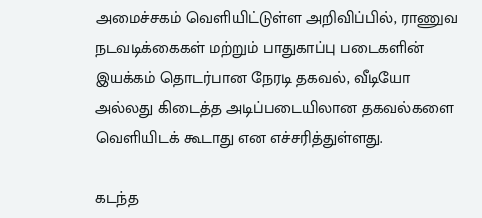அமைச்சகம் வெளியிட்டுள்ள அறிவிப்பில், ராணுவ நடவடிக்கைகள் மற்றும் பாதுகாப்பு படைகளின் இயக்கம் தொடர்பான நேரடி தகவல், வீடியோ அல்லது கிடைத்த அடிப்படையிலான தகவல்களை வெளியிடக் கூடாது என எச்சரித்துள்ளது.

கடந்த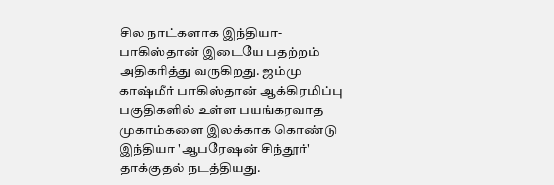சில நாட்களாக இந்தியா-பாகிஸ்தான் இடையே பதற்றம் அதிகரித்து வருகிறது. ஜம்மு காஷ்மீர் பாகிஸ்தான் ஆக்கிரமிப்பு பகுதிகளில் உள்ள பயங்கரவாத முகாம்களை இலக்காக கொண்டு இந்தியா 'ஆபரேஷன் சிந்தூர்' தாக்குதல் நடத்தியது.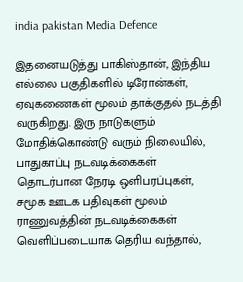india pakistan Media Defence

இதனையடுத்து பாகிஸ்தான், இந்திய எல்லை பகுதிகளில் டிரோன்கள், ஏவுகணைகள் மூலம் தாக்குதல் நடத்தி வருகிறது. இரு நாடுகளும் மோதிக்கொண்டு வரும் நிலையில், பாதுகாப்பு நடவடிக்கைகள் தொடர்பான நேரடி ஒளிபரப்புகள், சமூக ஊடக பதிவுகள் மூலம் ராணுவத்தின் நடவடிக்கைகள் வெளிப்படையாக தெரிய வந்தால்,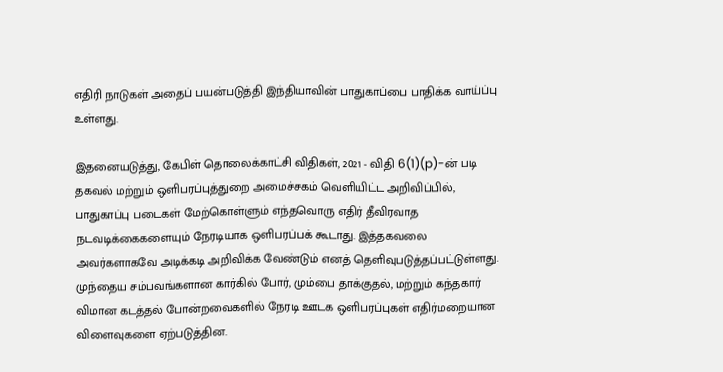எதிரி நாடுகள் அதைப் பயன்படுத்தி இந்தியாவின் பாதுகாப்பை பாதிக்க வாய்ப்பு உள்ளது.

இதனையடுத்து, கேபிள் தொலைக்காட்சி விதிகள், 2021 - விதி 6(1)(p)-ன் படி தகவல் மற்றும் ஒளிபரப்புத்துறை அமைச்சகம் வெளியிட்ட அறிவிப்பில், பாதுகாப்பு படைகள் மேற்கொள்ளும் எந்தவொரு எதிர் தீவிரவாத நடவடிக்கைகளையும் நேரடியாக ஒளிபரப்பக் கூடாது. இத்தகவலை அவர்களாகவே அடிக்கடி அறிவிக்க வேண்டும் எனத் தெளிவுபடுத்தப்பட்டுள்ளது. முந்தைய சம்பவங்களான கார்கில் போர், மும்பை தாக்குதல், மற்றும் கந்தகார் விமான கடத்தல் போன்றவைகளில் நேரடி ஊடக ஒளிபரப்புகள் எதிர்மறையான விளைவுகளை ஏற்படுத்தின.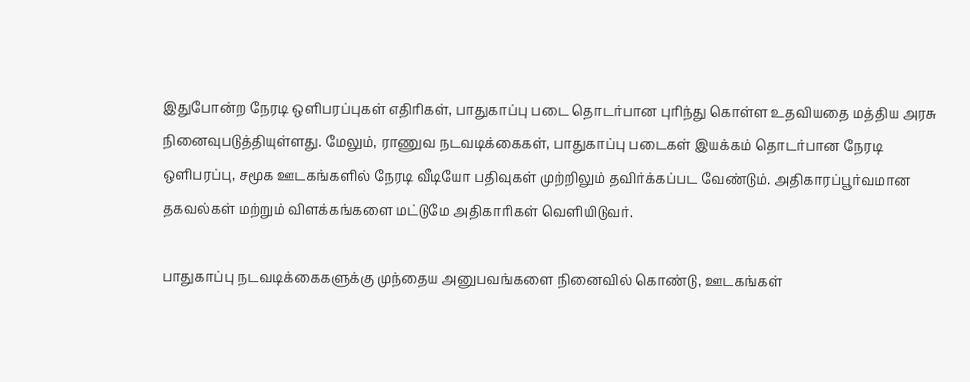இதுபோன்ற நேரடி ஒளிபரப்புகள் எதிரிகள், பாதுகாப்பு படை தொடர்பான புரிந்து கொள்ள உதவியதை மத்திய அரசு நினைவுபடுத்தியுள்ளது. மேலும், ராணுவ நடவடிக்கைகள், பாதுகாப்பு படைகள் இயக்கம் தொடர்பான நேரடி ஒளிபரப்பு, சமூக ஊடகங்களில் நேரடி வீடியோ பதிவுகள் முற்றிலும் தவிர்க்கப்பட வேண்டும். அதிகாரப்பூர்வமான தகவல்கள் மற்றும் விளக்கங்களை மட்டுமே அதிகாரிகள் வெளியிடுவர்.

பாதுகாப்பு நடவடிக்கைகளுக்கு முந்தைய அனுபவங்களை நினைவில் கொண்டு, ஊடகங்கள்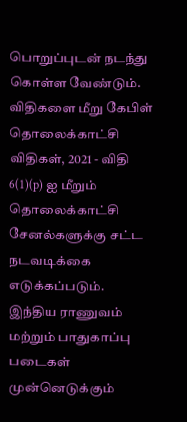பொறுப்புடன் நடந்து கொள்ள வேண்டும். விதிகளை மீறு கேபிள் தொலைக்காட்சி விதிகள், 2021 - விதி 6(1)(p) ஐ மீறும் தொலைக்காட்சி சேனல்களுக்கு சட்ட நடவடிக்கை எடுக்கப்படும். இந்திய ராணுவம் மற்றும் பாதுகாப்பு படைகள் முன்னெடுக்கும்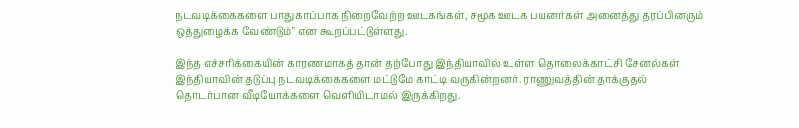நடவடிக்கைகளை பாதுகாப்பாக நிறைவேற்ற ஊடகங்கள், சமூக ஊடக பயனர்கள் அனைத்து தரப்பினரும் ஒத்துழைக்க வேண்டும்" என கூறப்பட்டுள்ளது.

இந்த எச்சரிக்கையின் காரணமாகத் தான் தற்போது இந்தியாவில் உள்ள தொலைக்காட்சி சேனல்கள் இந்தியாவின் தடுப்பு நடவடிக்கைகளை மட்டுமே காட்டி வருகின்றனர். ராணுவத்தின் தாக்குதல் தொடர்பான வீடியோக்களை வெளியிடாமல் இருக்கிறது.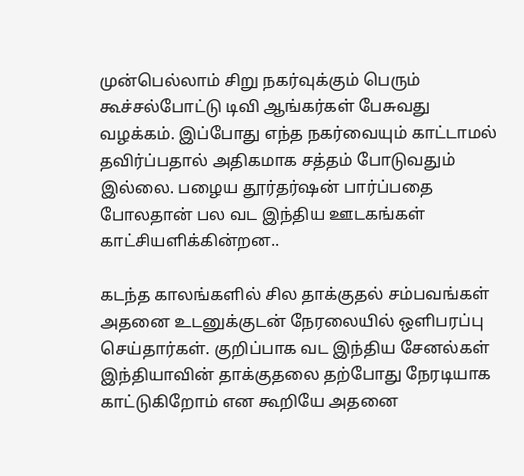முன்பெல்லாம் சிறு நகர்வுக்கும் பெரும் கூச்சல்போட்டு டிவி ஆங்கர்கள் பேசுவது வழக்கம். இப்போது எந்த நகர்வையும் காட்டாமல் தவிர்ப்பதால் அதிகமாக சத்தம் போடுவதும் இல்லை. பழைய தூர்தர்ஷன் பார்ப்பதை போலதான் பல வட இந்திய ஊடகங்கள் காட்சியளிக்கின்றன..

கடந்த காலங்களில் சில தாக்குதல் சம்பவங்கள் அதனை உடனுக்குடன் நேரலையில் ஒளிபரப்பு செய்தார்கள். குறிப்பாக வட இந்திய சேனல்கள் இந்தியாவின் தாக்குதலை தற்போது நேரடியாக காட்டுகிறோம் என கூறியே அதனை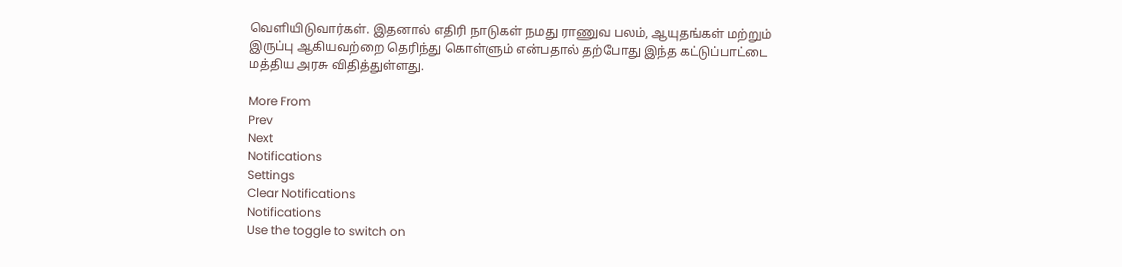வெளியிடுவார்கள். இதனால் எதிரி நாடுகள் நமது ராணுவ பலம், ஆயுதங்கள் மற்றும் இருப்பு ஆகியவற்றை தெரிந்து கொள்ளும் என்பதால் தற்போது இந்த கட்டுப்பாட்டை மத்திய அரசு விதித்துள்ளது.

More From
Prev
Next
Notifications
Settings
Clear Notifications
Notifications
Use the toggle to switch on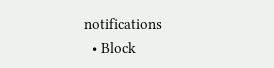notifications
  • Block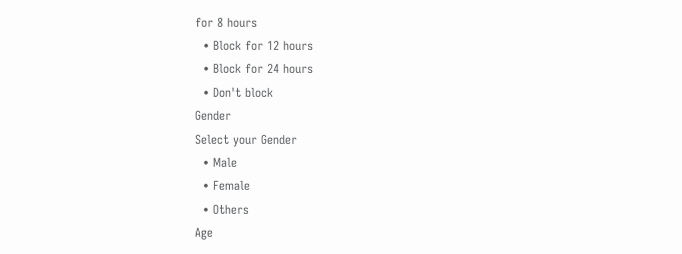for 8 hours
  • Block for 12 hours
  • Block for 24 hours
  • Don't block
Gender
Select your Gender
  • Male
  • Female
  • Others
Age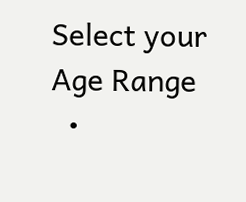Select your Age Range
  •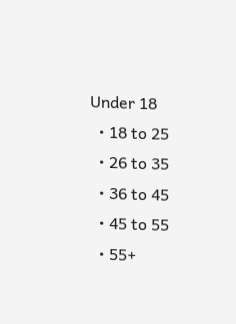Under 18
  • 18 to 25
  • 26 to 35
  • 36 to 45
  • 45 to 55
  • 55+